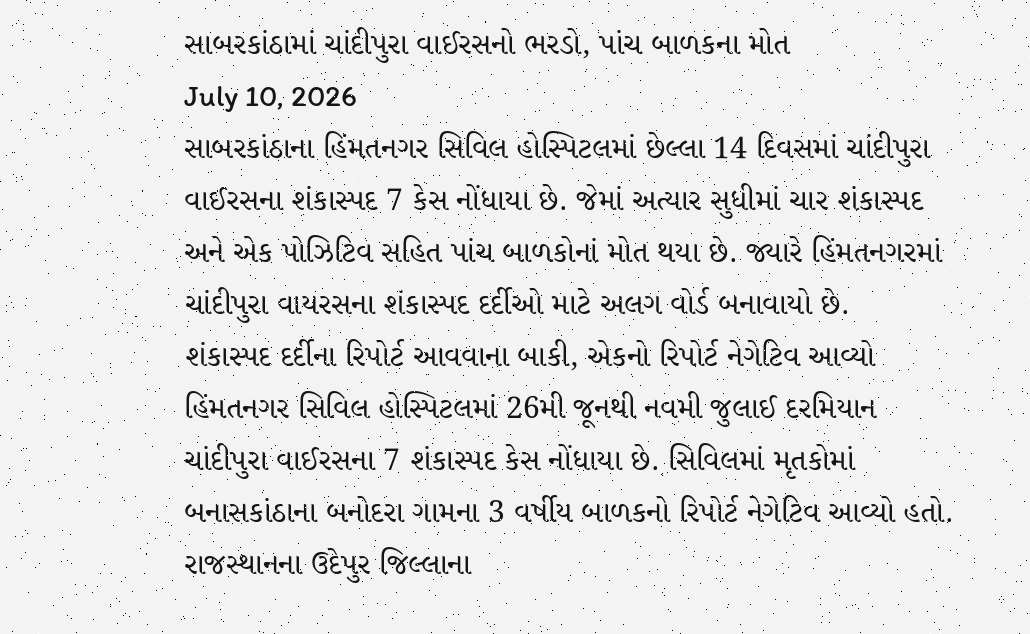સાબરકાંઠામાં ચાંદીપુરા વાઈરસનો ભરડો, પાંચ બાળકના મોત
July 10, 2026
સાબરકાંઠાના હિંમતનગર સિવિલ હોસ્પિટલમાં છેલ્લા 14 દિવસમાં ચાંદીપુરા વાઈરસના શંકાસ્પદ 7 કેસ નોંધાયા છે. જેમાં અત્યાર સુધીમાં ચાર શંકાસ્પદ અને એક પોઝિટિવ સહિત પાંચ બાળકોનાં મોત થયા છે. જ્યારે હિંમતનગરમાં ચાંદીપુરા વાયરસના શંકાસ્પદ દર્દીઓ માટે અલગ વોર્ડ બનાવાયો છે.
શંકાસ્પદ દર્દીના રિપોર્ટ આવવાના બાકી, એકનો રિપોર્ટ નેગેટિવ આવ્યો
હિંમતનગર સિવિલ હોસ્પિટલમાં 26મી જૂનથી નવમી જુલાઈ દરમિયાન ચાંદીપુરા વાઈરસના 7 શંકાસ્પદ કેસ નોંધાયા છે. સિવિલમાં મૃતકોમાં બનાસકાંઠાના બનોદરા ગામના 3 વર્ષીય બાળકનો રિપોર્ટ નેગેટિવ આવ્યો હતો. રાજસ્થાનના ઉદેપુર જિલ્લાના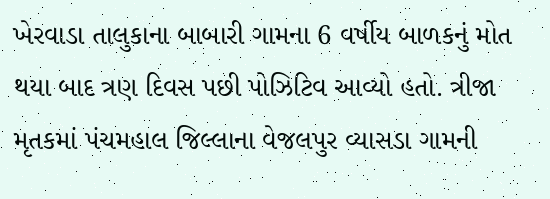ખેરવાડા તાલુકાના બાબારી ગામના 6 વર્ષીય બાળકનું મોત થયા બાદ ત્રણ દિવસ પછી પોઝિટિવ આવ્યો હતો. ત્રીજા મૃતકમાં પંચમહાલ જિલ્લાના વેજલપુર વ્યાસડા ગામની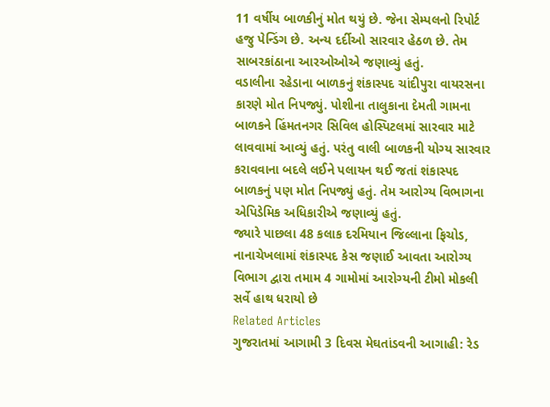11 વર્ષીય બાળકીનું મોત થયું છે. જેના સેમ્પલનો રિપોર્ટ હજુ પેન્ડિંગ છે. અન્ય દર્દીઓ સારવાર હેઠળ છે. તેમ સાબરકાંઠાના આરઓઓએ જણાવ્યું હતું.
વડાલીના રહેડાના બાળકનું શંકાસ્પદ ચાંદીપુરા વાયરસના કારણે મોત નિપજ્યું. પોશીના તાલુકાના દેમતી ગામના બાળકને હિંમતનગર સિવિલ હોસ્પિટલમાં સારવાર માટે લાવવામાં આવ્યું હતું. પરંતુ વાલી બાળકની યોગ્ય સારવાર કરાવવાના બદલે લઈને પલાયન થઈ જતાં શંકાસ્પદ બાળકનું પણ મોત નિપજ્યું હતું. તેમ આરોગ્ય વિભાગના એપિડેમિક અધિકારીએ જણાવ્યું હતું.
જ્યારે પાછલા 48 કલાક દરમિયાન જિલ્લાના ફિચોડ, નાનાચેખલામાં શંકાસ્પદ કેસ જણાઈ આવતા આરોગ્ય વિભાગ દ્વારા તમામ 4 ગામોમાં આરોગ્યની ટીમો મોકલી સર્વે હાથ ધરાયો છે
Related Articles
ગુજરાતમાં આગામી 3 દિવસ મેઘતાંડવની આગાહી: રેડ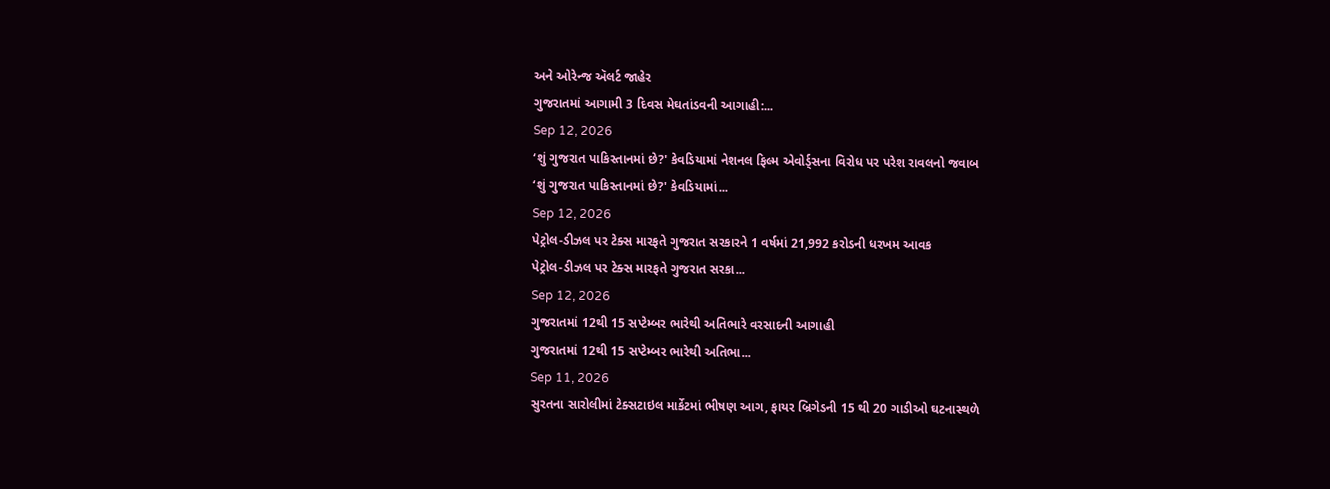અને ઓરેન્જ ઍલર્ટ જાહેર
ગુજરાતમાં આગામી 3 દિવસ મેઘતાંડવની આગાહી:...
Sep 12, 2026
‘શું ગુજરાત પાકિસ્તાનમાં છે?' કેવડિયામાં નેશનલ ફિલ્મ એવોર્ડ્સના વિરોધ પર પરેશ રાવલનો જવાબ
‘શું ગુજરાત પાકિસ્તાનમાં છે?' કેવડિયામાં...
Sep 12, 2026
પેટ્રોલ-ડીઝલ પર ટેક્સ મારફતે ગુજરાત સરકારને 1 વર્ષમાં 21,992 કરોડની ધરખમ આવક
પેટ્રોલ-ડીઝલ પર ટેક્સ મારફતે ગુજરાત સરકા...
Sep 12, 2026
ગુજરાતમાં 12થી 15 સપ્ટેમ્બર ભારેથી અતિભારે વરસાદની આગાહી
ગુજરાતમાં 12થી 15 સપ્ટેમ્બર ભારેથી અતિભા...
Sep 11, 2026
સુરતના સારોલીમાં ટેક્સટાઇલ માર્કેટમાં ભીષણ આગ, ફાયર બ્રિગેડની 15 થી 20 ગાડીઓ ઘટનાસ્થળે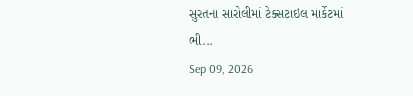સુરતના સારોલીમાં ટેક્સટાઇલ માર્કેટમાં ભી...
Sep 09, 2026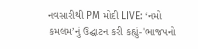નવસારીથી PM મોદી LIVE: ‘નમો કમલમ’નું ઉદ્ઘાટન કરી કહ્યું-'ભાજપનો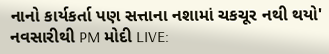નાનો કાર્યકર્તા પણ સત્તાના નશામાં ચકચૂર નથી થયો'
નવસારીથી PM મોદી LIVE: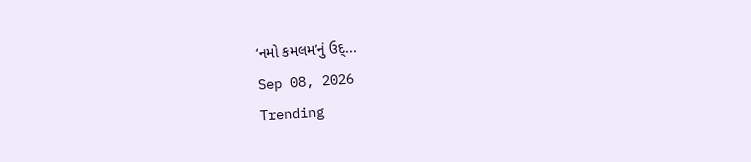‘નમો કમલમ’નું ઉદ્...
Sep 08, 2026
Trending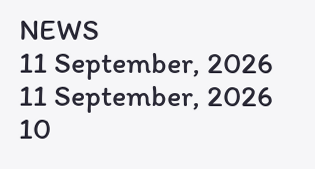NEWS
11 September, 2026
11 September, 2026
10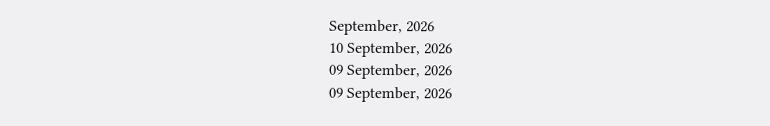September, 2026
10 September, 2026
09 September, 2026
09 September, 2026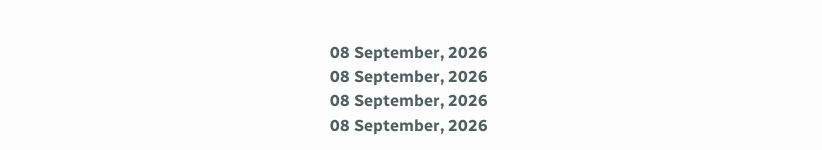08 September, 2026
08 September, 2026
08 September, 2026
08 September, 2026